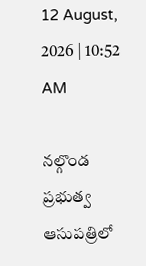12 August, 2026 | 10:52 AM

నల్గొండ ప్రభుత్వ ఆసుపత్రిలో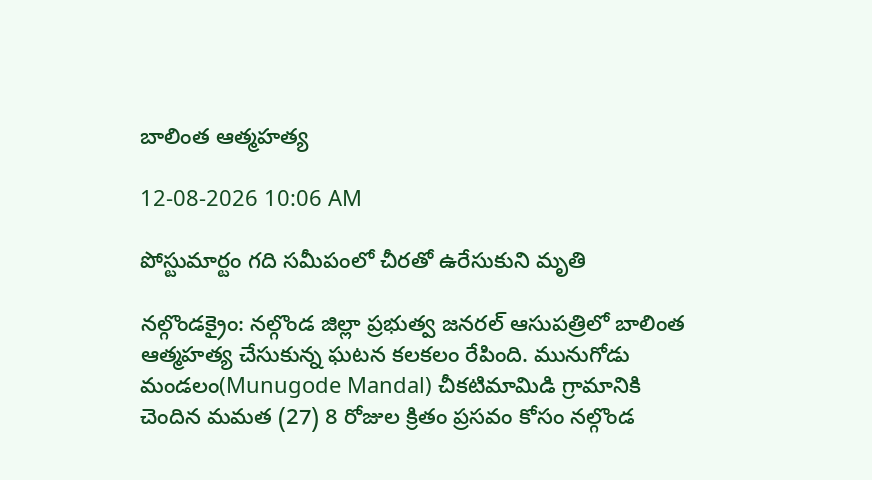బాలింత ఆత్మహత్య

12-08-2026 10:06 AM

పోస్టుమార్టం గది సమీపంలో చీరతో ఉరేసుకుని మృతి

నల్గొండక్రైం: నల్గొండ జిల్లా ప్రభుత్వ జనరల్ ఆసుపత్రిలో బాలింత ఆత్మహత్య చేసుకున్న ఘటన కలకలం రేపింది. మునుగోడు మండలం(Munugode Mandal) చీకటిమామిడి గ్రామానికి చెందిన మమత (27) 8 రోజుల క్రితం ప్రసవం కోసం నల్గొండ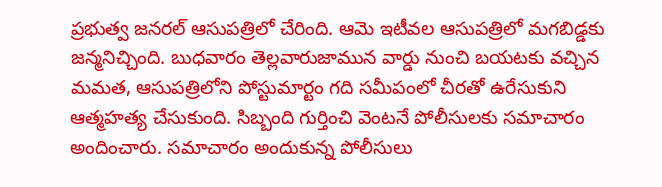ప్రభుత్వ జనరల్ ఆసుపత్రిలో చేరింది. ఆమె ఇటీవల ఆసుపత్రిలో మగబిడ్డకు జన్మనిచ్చింది. బుధవారం తెల్లవారుజామున వార్డు నుంచి బయటకు వచ్చిన మమత, ఆసుపత్రిలోని పోస్టుమార్టం గది సమీపంలో చీరతో ఉరేసుకుని ఆత్మహత్య చేసుకుంది. సిబ్బంది గుర్తించి వెంటనే పోలీసులకు సమాచారం అందించారు. సమాచారం అందుకున్న పోలీసులు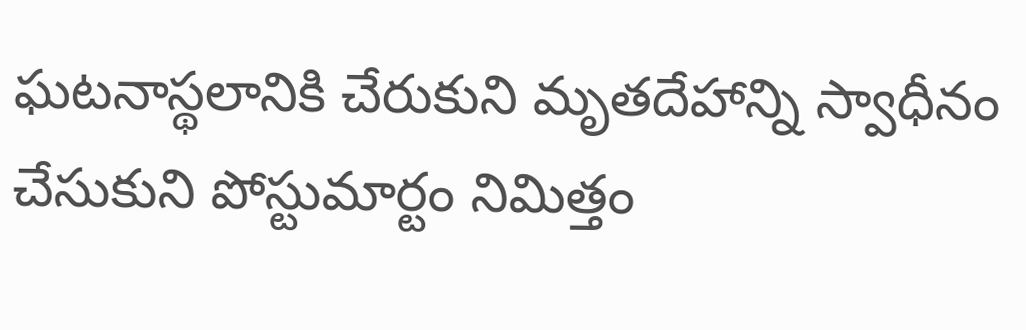ఘటనాస్థలానికి చేరుకుని మృతదేహాన్ని స్వాధీనం చేసుకుని పోస్టుమార్టం నిమిత్తం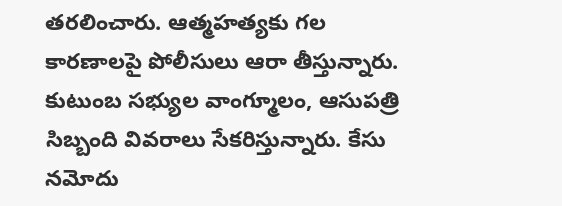తరలించారు. ఆత్మహత్యకు గల కారణాలపై పోలీసులు ఆరా తీస్తున్నారు. కుటుంబ సభ్యుల వాంగ్మూలం, ఆసుపత్రి సిబ్బంది వివరాలు సేకరిస్తున్నారు. కేసు నమోదు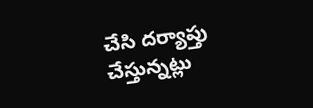చేసి దర్యాప్తు చేస్తున్నట్లు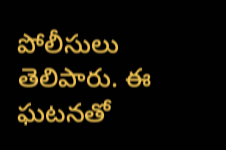పోలీసులు తెలిపారు. ఈ ఘటనతో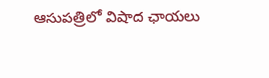ఆసుపత్రిలో విషాద ఛాయలు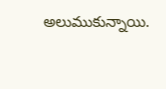అలుముకున్నాయి.